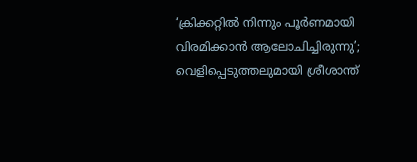‘ക്രിക്കറ്റില്‍ നിന്നും പൂര്‍ണമായി വിരമിക്കാന്‍ ആലോചിച്ചിരുന്നു’; വെളിപ്പെടുത്തലുമായി ശ്രീശാന്ത്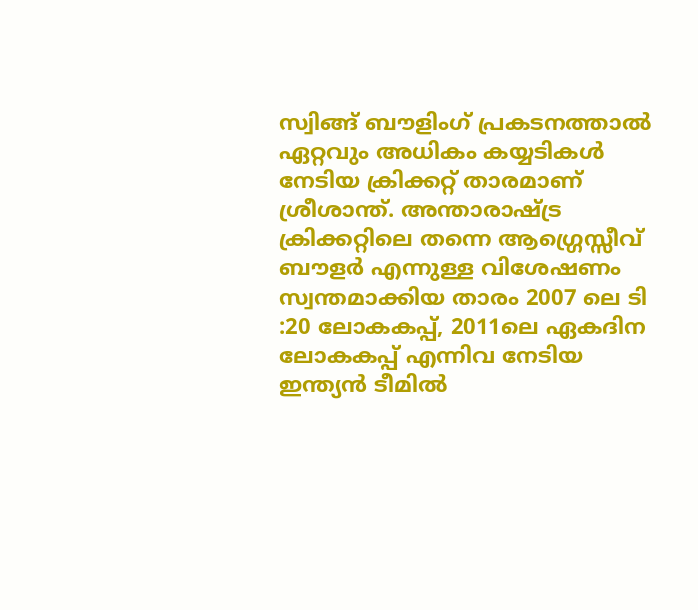സ്വിങ്ങ് ബൗളിംഗ് പ്രകടനത്താല്‍ ഏറ്റവും അധികം കയ്യടികള്‍ നേടിയ ക്രിക്കറ്റ് താരമാണ് ശ്രീശാന്ത്. അന്താരാഷ്ട്ര ക്രിക്കറ്റിലെ തന്നെ ആഗ്ഗ്രെസ്സീവ് ബൗളര്‍ എന്നുള്ള വിശേഷണം സ്വന്തമാക്കിയ താരം 2007 ലെ ടി :20 ലോകകപ്പ്, 2011ലെ ഏകദിന ലോകകപ്പ് എന്നിവ നേടിയ ഇന്ത്യന്‍ ടീമില്‍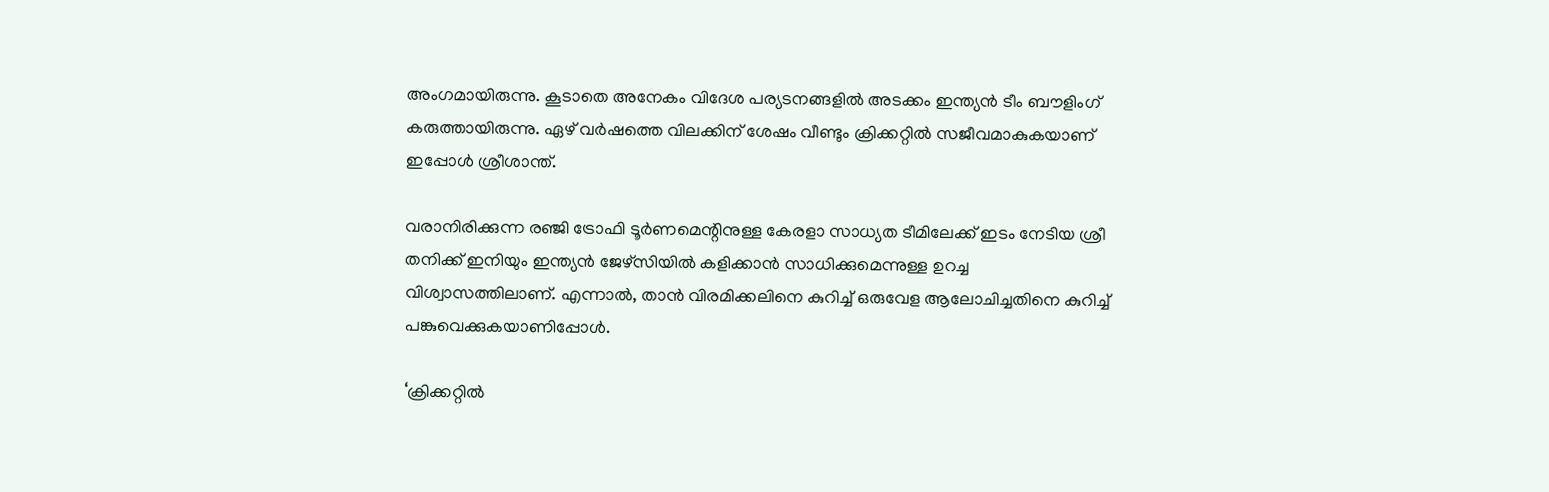അംഗമായിരുന്നു. കൂടാതെ അനേകം വിദേശ പര്യടനങ്ങളില്‍ അടക്കം ഇന്ത്യന്‍ ടീം ബൗളിംഗ് കരുത്തായിരുന്നു. ഏഴ് വര്‍ഷത്തെ വിലക്കിന് ശേഷം വീണ്ടും ക്രിക്കറ്റില്‍ സജീവമാകുകയാണ് ഇപ്പോള്‍ ശ്രീശാന്ത്.

വരാനിരിക്കുന്ന രഞ്ജി ട്രോഫി ടൂര്‍ണമെന്റിനുള്ള കേരളാ സാധ്യത ടീമിലേക്ക് ഇടം നേടിയ ശ്രീ തനിക്ക് ഇനിയും ഇന്ത്യന്‍ ജേഴ്‌സിയില്‍ കളിക്കാന്‍ സാധിക്കുമെന്നുള്ള ഉറച്ച വിശ്വാസത്തിലാണ്. എന്നാല്‍, താന്‍ വിരമിക്കലിനെ കുറിച്ച് ഒരുവേള ആലോചിച്ചതിനെ കുറിച്ച് പങ്കുവെക്കുകയാണിപ്പോള്‍.

‘ക്രിക്കറ്റില്‍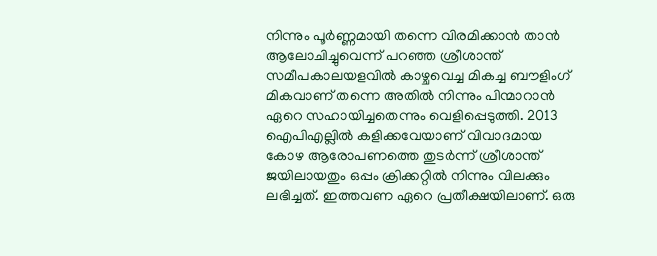നിന്നും പൂര്‍ണ്ണമായി തന്നെ വിരമിക്കാന്‍ താന്‍ ആലോചിച്ചുവെന്ന് പറഞ്ഞ ശ്രീശാന്ത് സമീപകാലയളവില്‍ കാഴ്ചവെച്ച മികച്ച ബൗളിംഗ് മികവാണ് തന്നെ അതില്‍ നിന്നും പിന്മാറാന്‍ ഏറെ സഹായിച്ചതെന്നും വെളിപ്പെടുത്തി. 2013 ഐപിഎല്ലില്‍ കളിക്കവേയാണ് വിവാദമായ കോഴ ആരോപണത്തെ തുടര്‍ന്ന് ശ്രീശാന്ത് ജയിലായതും ഒപ്പം ക്രിക്കറ്റില്‍ നിന്നും വിലക്കും ലഭിച്ചത്. ഇത്തവണ ഏറെ പ്രതീക്ഷയിലാണ്. ഒരു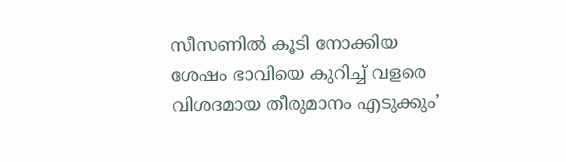സീസണില്‍ കൂടി നോക്കിയ ശേഷം ഭാവിയെ കുറിച്ച് വളരെ വിശദമായ തീരുമാനം എടുക്കും’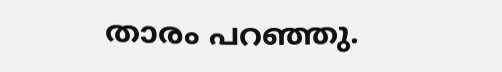താരം പറഞ്ഞു.